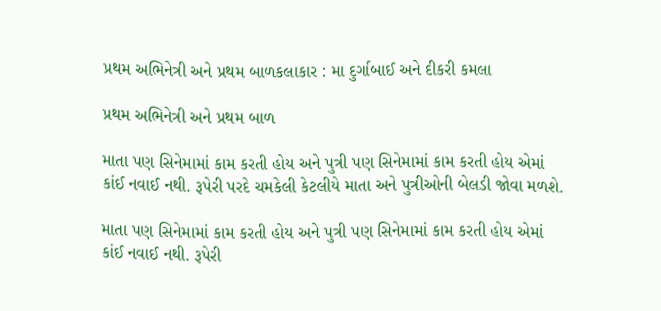પ્રથમ અભિનેત્રી અને પ્રથમ બાળકલાકાર : મા દુર્ગાબાઈ અને દીકરી કમલા

પ્રથમ અભિનેત્રી અને પ્રથમ બાળ

માતા પણ સિનેમામાં કામ કરતી હોય અને પુત્રી પણ સિનેમામાં કામ કરતી હોય એમાં કાંઈ નવાઈ નથી. રૂપેરી પરદે ચમકેલી કેટલીયે માતા અને પુત્રીઓની બેલડી જોવા મળશે.

માતા પણ સિનેમામાં કામ કરતી હોય અને પુત્રી પણ સિનેમામાં કામ કરતી હોય એમાં કાંઈ નવાઈ નથી. રૂપેરી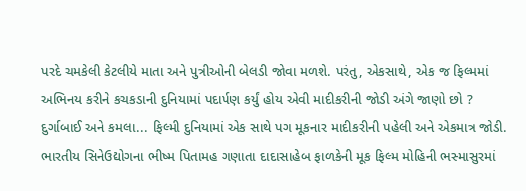પરદે ચમકેલી કેટલીયે માતા અને પુત્રીઓની બેલડી જોવા મળશે. પરંતુ, એકસાથે, એક જ ફિલ્મમાં અભિનય કરીને કચકડાની દુનિયામાં પદાર્પણ કર્યું હોય એવી માદીકરીની જોડી અંગે જાણો છો ?
દુર્ગાબાઈ અને કમલા... ફિલ્મી દુનિયામાં એક સાથે પગ મૂકનાર માદીકરીની પહેલી અને એકમાત્ર જોડી. ભારતીય સિનેઉદ્યોગના ભીષ્મ પિતામહ ગણાતા દાદાસાહેબ ફાળકેની મૂક ફિલ્મ મોહિની ભસ્માસુરમાં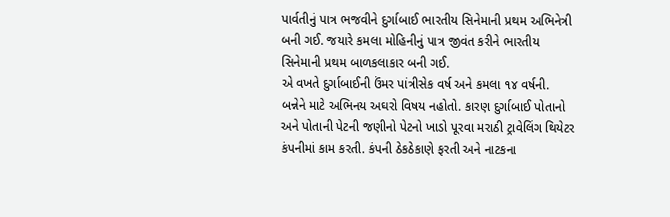પાર્વતીનું પાત્ર ભજવીને દુર્ગાબાઈ ભારતીય સિનેમાની પ્રથમ અભિનેત્રી બની ગઈ. જયારે કમલા મોહિનીનું પાત્ર જીવંત કરીને ભારતીય સિનેમાની પ્રથમ બાળકલાકાર બની ગઈ.
એ વખતે દુર્ગાબાઈની ઉંમર પાંત્રીસેક વર્ષ અને કમલા ૧૪ વર્ષની. બન્નેને માટે અભિનય અઘરો વિષય નહોતો. કારણ દુર્ગાબાઈ પોતાનો અને પોતાની પેટની જણીનો પેટનો ખાડો પૂરવા મરાઠી ટ્રાવેલિંગ થિયેટર કંપનીમાં કામ કરતી. કંપની ઠેકઠેકાણે ફરતી અને નાટકના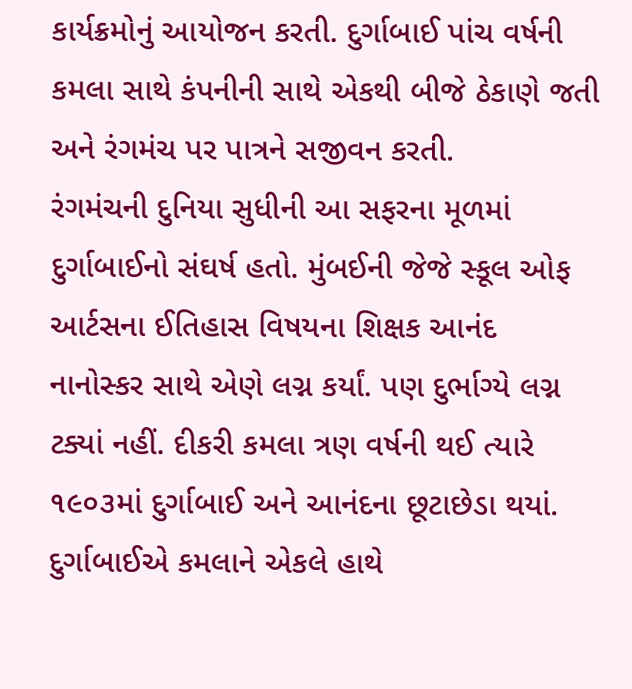કાર્યક્રમોનું આયોજન કરતી. દુર્ગાબાઈ પાંચ વર્ષની કમલા સાથે કંપનીની સાથે એકથી બીજે ઠેકાણે જતી અને રંગમંચ પર પાત્રને સજીવન કરતી.
રંગમંચની દુનિયા સુધીની આ સફરના મૂળમાં દુર્ગાબાઈનો સંઘર્ષ હતો. મુંબઈની જેજે સ્કૂલ ઓફ આર્ટસના ઈતિહાસ વિષયના શિક્ષક આનંદ નાનોસ્કર સાથે એણે લગ્ન કર્યાં. પણ દુર્ભાગ્યે લગ્ન ટક્યાં નહીં. દીકરી કમલા ત્રણ વર્ષની થઈ ત્યારે ૧૯૦૩માં દુર્ગાબાઈ અને આનંદના છૂટાછેડા થયાં. દુર્ગાબાઈએ કમલાને એકલે હાથે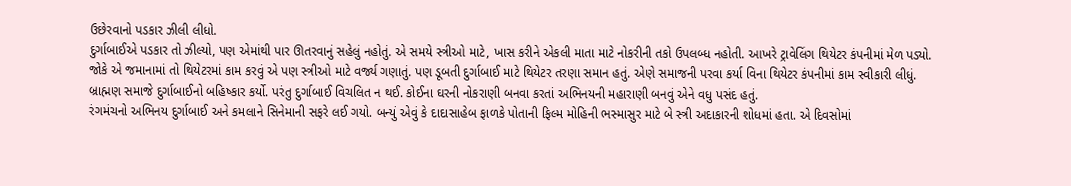ઉછેરવાનો પડકાર ઝીલી લીધો.
દુર્ગાબાઈએ પડકાર તો ઝીલ્યો, પણ એમાંથી પાર ઊતરવાનું સહેલું નહોતું. એ સમયે સ્ત્રીઓ માટે, ખાસ કરીને એકલી માતા માટે નોકરીની તકો ઉપલબ્ધ નહોતી. આખરે ટ્રાવેલિંગ થિયેટર કંપનીમાં મેળ પડ્યો. જોકે એ જમાનામાં તો થિયેટરમાં કામ કરવું એ પણ સ્ત્રીઓ માટે વર્જ્ય ગણાતું. પણ ડૂબતી દુર્ગાબાઈ માટે થિયેટર તરણા સમાન હતું. એણે સમાજની પરવા કર્યા વિના થિયેટર કંપનીમાં કામ સ્વીકારી લીધું. બ્રાહ્મણ સમાજે દુર્ગાબાઈનો બહિષ્કાર કર્યો. પરંતુ દુર્ગાબાઈ વિચલિત ન થઈ. કોઈના ઘરની નોકરાણી બનવા કરતાં અભિનયની મહારાણી બનવું એને વધુ પસંદ હતું.
રંગમંચનો અભિનય દુર્ગાબાઈ અને કમલાને સિનેમાની સફરે લઈ ગયો. બન્યું એવું કે દાદાસાહેબ ફાળકે પોતાની ફિલ્મ મોહિની ભસ્માસુર માટે બે સ્ત્રી અદાકારની શોધમાં હતા. એ દિવસોમાં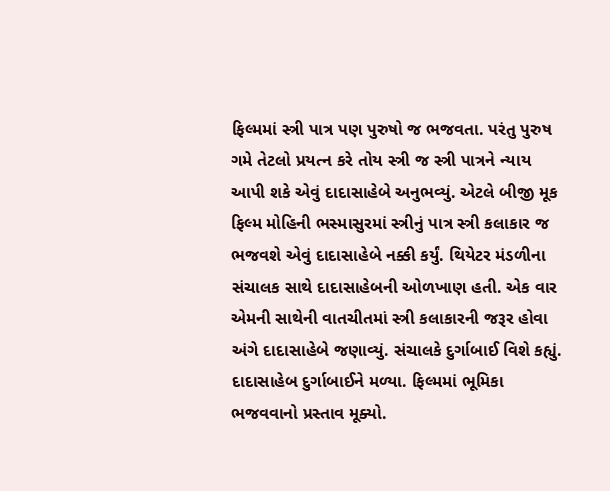ફિલ્મમાં સ્ત્રી પાત્ર પણ પુરુષો જ ભજવતા. પરંતુ પુરુષ ગમે તેટલો પ્રયત્ન કરે તોય સ્ત્રી જ સ્ત્રી પાત્રને ન્યાય આપી શકે એવું દાદાસાહેબે અનુભવ્યું. એટલે બીજી મૂક ફિલ્મ મોહિની ભસ્માસુરમાં સ્ત્રીનું પાત્ર સ્ત્રી કલાકાર જ ભજવશે એવું દાદાસાહેબે નક્કી કર્યું. થિયેટર મંડળીના સંચાલક સાથે દાદાસાહેબની ઓળખાણ હતી. એક વાર એમની સાથેની વાતચીતમાં સ્ત્રી કલાકારની જરૂર હોવા અંગે દાદાસાહેબે જણાવ્યું. સંચાલકે દુર્ગાબાઈ વિશે કહ્યું. દાદાસાહેબ દુર્ગાબાઈને મળ્યા. ફિલ્મમાં ભૂમિકા ભજવવાનો પ્રસ્તાવ મૂક્યો.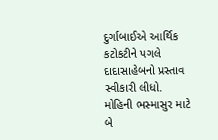દુર્ગાબાઈએ આર્થિક કટોકટીને પગલે દાદાસાહેબનો પ્રસ્તાવ સ્વીકારી લીધો.
મોહિની ભસ્માસુર માટે બે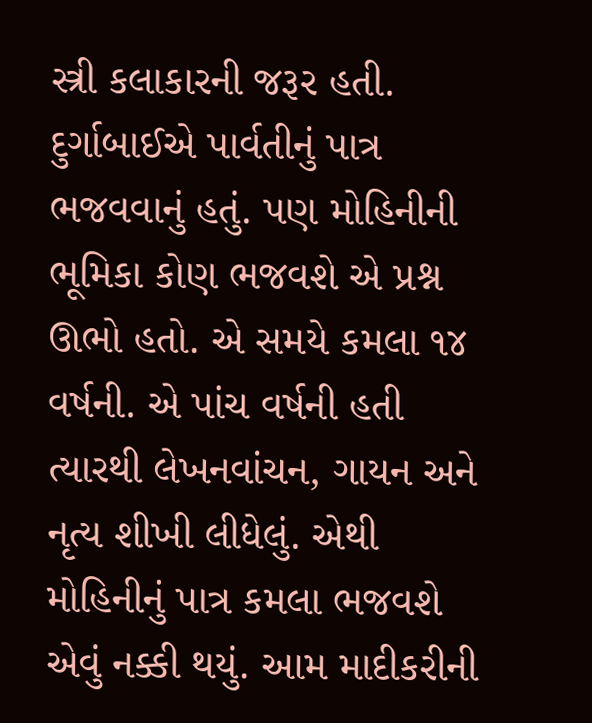સ્ત્રી કલાકારની જરૂર હતી. દુર્ગાબાઈએ પાર્વતીનું પાત્ર ભજવવાનું હતું. પણ મોહિનીની ભૂમિકા કોણ ભજવશે એ પ્રશ્ન ઊભો હતો. એ સમયે કમલા ૧૪ વર્ષની. એ પાંચ વર્ષની હતી ત્યારથી લેખનવાંચન, ગાયન અને નૃત્ય શીખી લીધેલું. એથી મોહિનીનું પાત્ર કમલા ભજવશે એવું નક્કી થયું. આમ માદીકરીની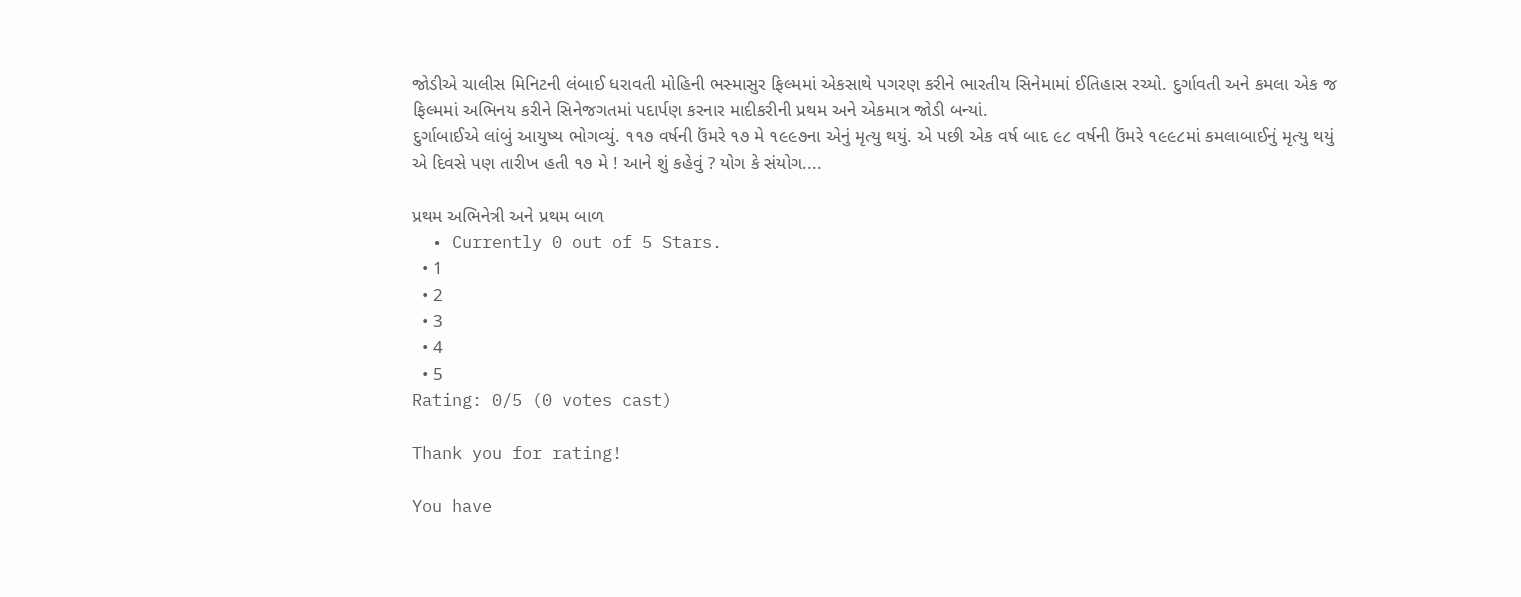જોડીએ ચાલીસ મિનિટની લંબાઈ ધરાવતી મોહિની ભસ્માસુર ફિલ્મમાં એકસાથે પગરણ કરીને ભારતીય સિનેમામાં ઈતિહાસ રચ્યો. દુર્ગાવતી અને કમલા એક જ ફિલ્મમાં અભિનય કરીને સિનેજગતમાં પદાર્પણ કરનાર માદીકરીની પ્રથમ અને એકમાત્ર જોડી બન્યાં.
દુર્ગાબાઈએ લાંબું આયુષ્ય ભોગવ્યું. ૧૧૭ વર્ષની ઉંમરે ૧૭ મે ૧૯૯૭ના એનું મૃત્યુ થયું. એ પછી એક વર્ષ બાદ ૯૮ વર્ષની ઉંમરે ૧૯૯૮માં કમલાબાઈનું મૃત્યુ થયું એ દિવસે પણ તારીખ હતી ૧૭ મે ! આને શું કહેવું ? યોગ કે સંયોગ....

પ્રથમ અભિનેત્રી અને પ્રથમ બાળ
  • Currently 0 out of 5 Stars.
  • 1
  • 2
  • 3
  • 4
  • 5
Rating: 0/5 (0 votes cast)

Thank you for rating!

You have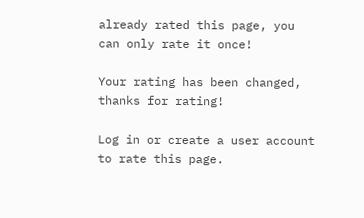already rated this page, you can only rate it once!

Your rating has been changed, thanks for rating!

Log in or create a user account to rate this page.